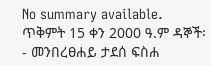No summary available.
ጥቅምት 15 ቀን 2000 ዓ.ም ዳኞች፡- መንበረፀሐይ ታደሰ ፍስሐ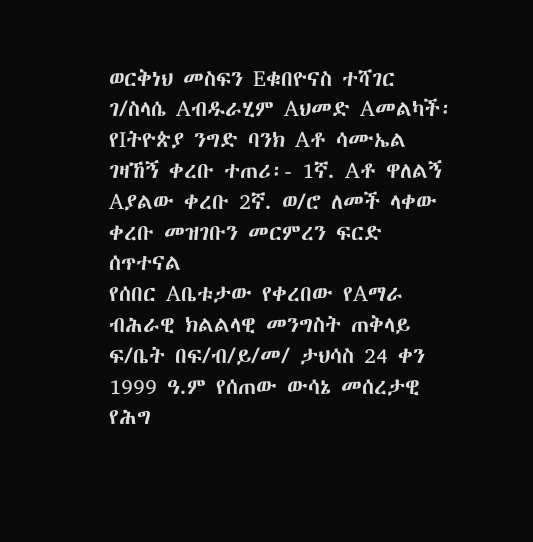ወርቅነህ መስፍን Eቁበዮናስ ተሻገር ገ/ስላሴ Aብዱራሂም Aህመድ Aመልካች፡ የIትዮጵያ ንግድ ባንክ Aቶ ሳሙኤል ገዛኸኝ ቀረቡ ተጠሪ፡- 1ኛ. Aቶ ዋለልኝ Aያልው ቀረቡ 2ኛ. ወ/ሮ ለመች ላቀው ቀረቡ መዝገቡን መርምረን ፍርድ ሰጥተናል
የሰበር Aቤቱታው የቀረበው የAማራ ብሕራዊ ክልልላዊ መንግስት ጠቅላይ ፍ/ቤት በፍ/ብ/ይ/መ/ ታህሳስ 24 ቀን 1999 ዓ.ም የሰጠው ውሳኔ መሰረታዊ የሕግ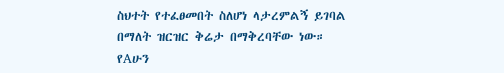ስህተት የተፈፀመበት ስለሆነ ላታረምልኝ ይገባል በማለት ዝርዝር ቅሬታ በማቅረባቸው ነው።
የAሁን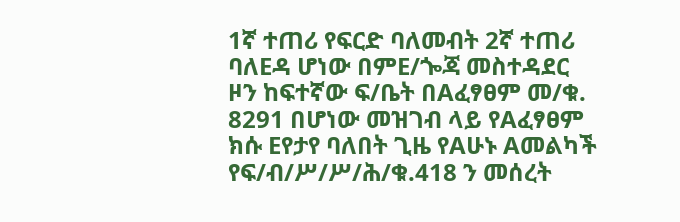1ኛ ተጠሪ የፍርድ ባለመብት 2ኛ ተጠሪ ባለEዳ ሆነው በምE/ጐጃ መስተዳደር ዞን ከፍተኛው ፍ/ቤት በAፈፃፀም መ/ቁ. 8291 በሆነው መዝገብ ላይ የAፈፃፀም ክሱ Eየታየ ባለበት ጊዜ የAሁኑ Aመልካች የፍ/ብ/ሥ/ሥ/ሕ/ቁ.418 ን መሰረት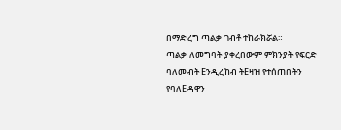በማድረግ ጣልቃ ገብቶ ተከራክሯል።
ጣልቃ ለመግባት ያቀረበውም ምክንያት የፍርድ ባለመብት Eንዲረከብ ትEዛዝ የተሰጠበትን የባለEዳዋን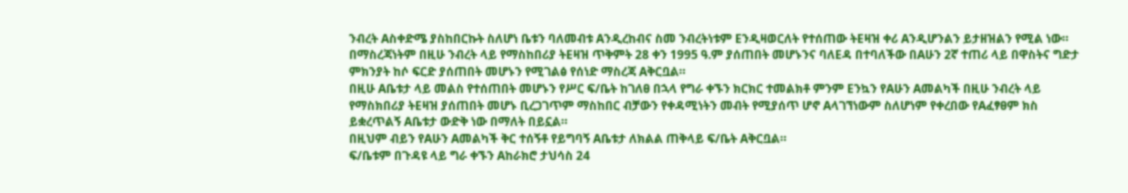ንብረት Aስቀድሜ ያስከበርኩት ስለሆነ ቤቱን ባለመብቱ Aንዲረከብና ስመ ንብረትነቱም Eንዲዛወርለት የተሰጠው ትEዛዝ ቀሪ Aንዲሆንልን ይታዘዝልን የሚል ነው። በማስረጃነትም በዚሁ ንብረት ላይ የማስከበሪያ ትEዛዝ ጥቅምት 28 ቀን 1995 ዓ.ም ያሰጠበት መሆኑንና ባለEዳ በተባለችው በAሁን 2ኛ ተጠሪ ላይ በዋስትና ግድታ ምክንያት ከሶ ፍርድ ያሰጠበት መሆኑን የሚገልፅ የሰነድ ማስረጃ Aቅርቧል።
በዚሁ Aቤቱታ ላይ መልስ የተሰጠበት መሆኑን የሥር ፍ/ቤት ከገለፀ በኋላ የግራ ቀኙን ክርክር ተመልክቶ ምንም Eንኳን የAሁን Aመልካች በዚሁ ንብረት ላይ የማስክበሪያ ትEዛዝ ያሰጠበት መሆኑ ቢረጋገጥም ማስከበር ብቻውን የቀዳሚነትን መብት የሚያሰጥ ሆኖ Aላገኘነውም ስለሆነም የቀረበው የAፈፃፀም ክስ ይቋረጥልኝ Aቤቱታ ውድቅ ነው በማለት በይኗል።
በዚህም ብይን የAሁን Aመልካች ቅር ተሰኝቶ የይግባኝ Aቤቱታ ለክልል ጠቅላይ ፍ/ቤት Aቅርቧል።
ፍ/ቤቱም በጉዳዩ ላይ ግራ ቀኙን Aከራክሮ ታህሳስ 24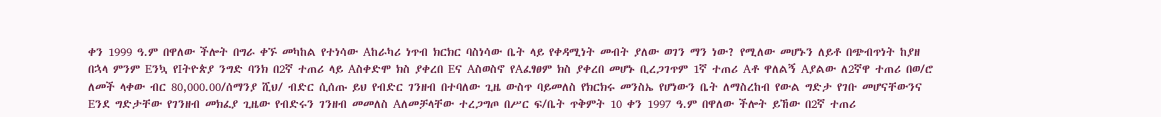ቀን 1999 ዓ.ም በዋለው ችሎት በግራ ቀኙ መካከል የተነሳው Aከራካሪ ነጥብ ክርክር ባስነሳው ቤት ላይ የቀዳሚነት መብት ያለው ወገን ማን ነው? የሚለው መሆኑን ለይቶ በጭብጥነት ከያዘ በኋላ ምንም Eንኳ የIትዮጵያ ንግድ ባንክ በ2ኛ ተጠሪ ላይ Aስቀድሞ ክስ ያቀረበ Eና Aስወስኖ የAፈፃፀም ክስ ያቀረበ መሆኑ ቢረጋገጥም 1ኛ ተጠሪ Aቶ ዋለልኝ Aያልው ለ2ኛዋ ተጠሪ በወ/ሮ ለመች ላቀው ብር 80,000.00/ሰማንያ ሺህ/ ብድር ሲሰጡ ይህ የብድር ገንዘብ በተባለው ጊዜ ውስጥ ባይመለስ የክርክሩ መንስኤ የሆነውን ቤት ለማስረከብ የውል ግድታ የገቡ መሆናቸውንና Eንደ ግድታቸው የገንዘብ መክፈያ ጊዜው የብድሩን ገንዘብ መመለስ Aለመቻላቸው ተረጋግጦ በሥር ፍ/ቤት ጥቅምት 10 ቀን 1997 ዓ.ም በዋለው ችሎት ይኸው በ2ኛ ተጠሪ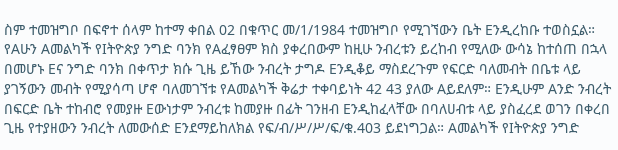ስም ተመዝግቦ በፍኖተ ሰላም ከተማ ቀበል 02 በቁጥር መ/1/1984 ተመዝግቦ የሚገኘውን ቤት Eንዲረከቡ ተወስኗል። የAሁን Aመልካች የIትዮጵያ ንግድ ባንክ የAፈፃፀም ክስ ያቀረበውም ከዚሁ ንብረቱን ይረከብ የሚለው ውሳኔ ከተሰጠ በኋላ በመሆኑ Eና ንግድ ባንክ በቀጥታ ክሱ ጊዜ ይኸው ንብረት ታግዶ Eንዲቆይ ማስደረጉም የፍርድ ባለመብት በቤቱ ላይ ያገኝውን መብት የሚያሳጣ ሆኖ ባለመገኘቱ የAመልካች ቅሬታ ተቀባይነት 42 43 ያለው Aይደለም። Eንዲሁም Aንድ ንብረት በፍርድ ቤት ተከብሮ የመያዙ Eውነታም ንብረቱ ከመያዙ በፊት ገንዘብ Eንዲከፈላቸው በባለሀብቱ ላይ ያስፈረደ ወገን በቀረበ ጊዜ የተያዘውን ንብረት ለመውሰድ Eንደማይከለክል የፍ/ብ/ሥ/ሥ/ፍ/ቁ.403 ይደነግጋል። Aመልካች የIትዮጵያ ንግድ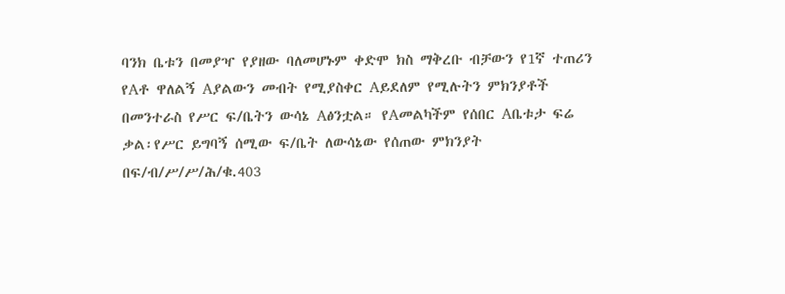ባንክ ቤቱን በመያዣ የያዘው ባለመሆኑም ቀድሞ ክስ ማቅረቡ ብቻውን የ1ኛ ተጠሪን የAቶ ዋለልኝ Aያልውን መብት የሚያስቀር Aይደለም የሚሉትን ምክንያቶች በመንተራስ የሥር ፍ/ቤትን ውሳኔ Aፅንቷል። የAመልካችም የሰበር Aቤቱታ ፍሬ ቃል፡የሥር ይግባኝ ሰሚው ፍ/ቤት ለውሳኔው የሰጠው ምክንያት በፍ/ብ/ሥ/ሥ/ሕ/ቁ.403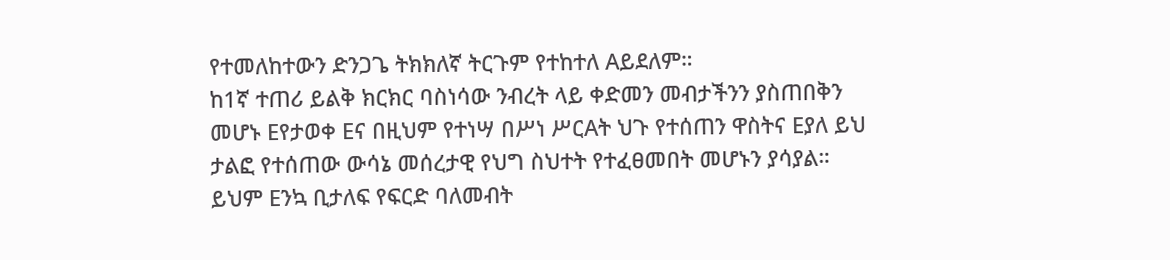የተመለከተውን ድንጋጌ ትክክለኛ ትርጉም የተከተለ Aይደለም።
ከ1ኛ ተጠሪ ይልቅ ክርክር ባስነሳው ንብረት ላይ ቀድመን መብታችንን ያስጠበቅን መሆኑ Eየታወቀ Eና በዚህም የተነሣ በሥነ ሥርAት ህጉ የተሰጠን ዋስትና Eያለ ይህ ታልፎ የተሰጠው ውሳኔ መሰረታዊ የህግ ስህተት የተፈፀመበት መሆኑን ያሳያል።
ይህም Eንኳ ቢታለፍ የፍርድ ባለመብት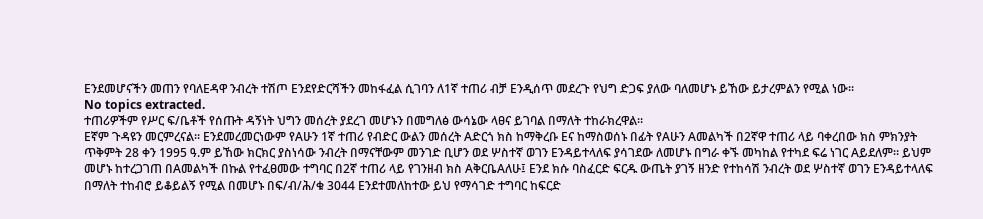Eንደመሆናችን መጠን የባለEዳዋ ንብረት ተሽጦ Eንደየድርሻችን መከፋፈል ሲገባን ለ1ኛ ተጠሪ ብቻ Eንዲሰጥ መደረጉ የህግ ድጋፍ ያለው ባለመሆኑ ይኸው ይታረምልን የሚል ነው።
No topics extracted.
ተጠሪዎችም የሥር ፍ/ቤቶች የሰጡት ዳኝነት ህግን መሰረት ያደረገ መሆኑን በመግለፅ ውሳኔው ላፀና ይገባል በማለት ተከራክረዋል።
Eኛም ጉዳዩን መርምረናል። Eንደመረመርነውም የAሁን 1ኛ ተጠሪ የብድር ውልን መሰረት Aድርጎ ክስ ከማቅረቡ Eና ከማስወሰኑ በፊት የAሁን Aመልካች በ2ኛዋ ተጠሪ ላይ ባቀረበው ክስ ምክንያት ጥቅምት 28 ቀን 1995 ዓ.ም ይኸው ክርክር ያስነሳው ንብረት በማናቸውም መንገድ ቢሆን ወደ ሦስተኛ ወገን Eንዳይተላለፍ ያሳገደው ለመሆኑ በግራ ቀኙ መካከል የተካደ ፍሬ ነገር Aይደለም። ይህም መሆኑ ከተረጋገጠ በAመልካች በኩል የተፈፀመው ተግባር በ2ኛ ተጠሪ ላይ የገንዘብ ክስ AቅርቤAለሁ፤ Eንደ ክሱ ባስፈርድ ፍርዱ ውጤት ያገኝ ዘንድ የተከሳሽ ንብረት ወደ ሦስተኛ ወገን Eንዳይተላለፍ በማለት ተከብሮ ይቆይልኝ የሚል በመሆኑ በፍ/ብ/ሕ/ቁ 3044 Eንደተመለከተው ይህ የማሳገድ ተግባር ከፍርድ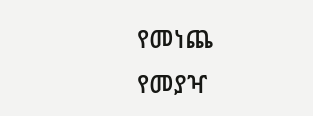የመነጨ የመያዣ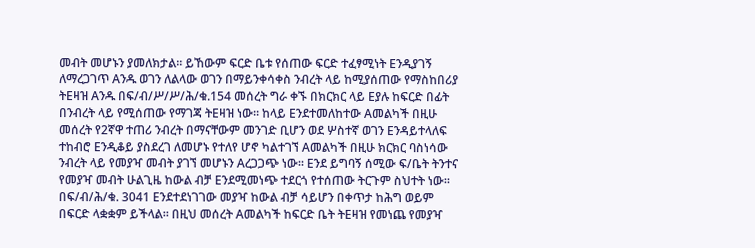መብት መሆኑን ያመለክታል። ይኸውም ፍርድ ቤቱ የሰጠው ፍርድ ተፈፃሚነት Eንዲያገኝ ለማረጋገጥ Aንዱ ወገን ለልላው ወገን በማይንቀሳቀስ ንብረት ላይ ከሚያሰጠው የማስከበሪያ ትEዛዝ Aንዱ በፍ/ብ/ሥ/ሥ/ሕ/ቁ.154 መሰረት ግራ ቀኙ በክርክር ላይ Eያሉ ከፍርድ በፊት በንብረት ላይ የሚሰጠው የማገጃ ትEዛዝ ነው። ከላይ Eንደተመለከተው Aመልካች በዚሁ መሰረት የ2ኛዋ ተጠሪ ንብረት በማናቸውም መንገድ ቢሆን ወደ ሦስተኛ ወገን Eንዳይተላለፍ ተከብሮ Eንዲቆይ ያስደረገ ለመሆኑ የተለየ ሆኖ ካልተገኘ Aመልካች በዚሁ ክርክር ባስነሳው ንብረት ላይ የመያዣ መብት ያገኘ መሆኑን Aረጋጋጭ ነው። Eንደ ይግባኝ ሰሚው ፍ/ቤት ትንተና የመያዣ መብት ሁልጊዜ ከውል ብቻ Eንደሚመነጭ ተደርጎ የተሰጠው ትርጉም ስህተት ነው። በፍ/ብ/ሕ/ቁ. 3041 Eንደተደነገገው መያዣ ከውል ብቻ ሳይሆን በቀጥታ ከሕግ ወይም በፍርድ ላቋቋም ይችላል። በዚህ መሰረት Aመልካች ከፍርድ ቤት ትEዛዝ የመነጨ የመያዣ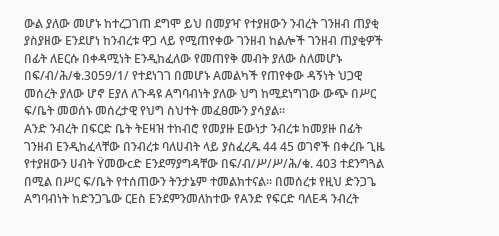ውል ያለው መሆኑ ከተረጋገጠ ደግሞ ይህ በመያዣ የተያዘውን ንብረት ገንዘብ ጠያቂ ያስያዘው Eንደሆነ ከንብረቱ ዋጋ ላይ የሚጠየቀው ገንዘብ ከልሎች ገንዘብ ጠያቂዎች በፊት ለEርሱ በቀዳሚነት Eንዲከፈለው የመጠየቅ መብት ያለው ስለመሆኑ በፍ/ብ/ሕ/ቁ.3059/1/ የተደነገገ በመሆኑ Aመልካች የጠየቀው ዳኝነት ህጋዊ መሰረት ያለው ሆኖ Eያለ ለጉዳዩ Aግባብነት ያለው ህግ ከሚደነግገው ውጭ በሥር ፍ/ቤት መወሰኑ መሰረታዊ የህግ ስህተት መፈፀሙን ያሳያል።
Aንድ ንብረት በፍርድ ቤት ትEዛዝ ተከብሮ የመያዙ Eውነታ ንብረቱ ከመያዙ በፊት ገንዘብ Eንዲከፈላቸው በንብረቱ ባለሀብት ላይ ያስፈረዱ 44 45 ወገኖች በቀረቡ ጊዜ የተያዘውን ሀብት Ÿመውcድ Eንደማያግዳቸው በፍ/ብ/ሥ/ሥ/ሕ/ቁ. 403 ተደንግጓል በሚል በሥር ፍ/ቤት የተሰጠውን ትንታኔም ተመልክተናል። በመሰረቱ የዚህ ድንጋጌ Aግባብነት ከድንጋጌው ርEስ Eንደምንመለከተው የAንድ የፍርድ ባለEዳ ንብረት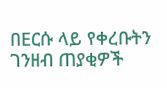በEርሱ ላይ የቀረቡትን ገንዘብ ጠያቂዎች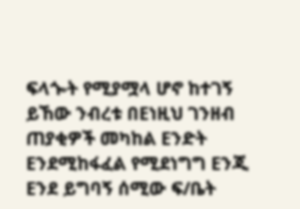ፍላጐት የሚያሟላ ሆኖ ከተገኝ ይኸው ንብረቱ በEነዚህ ገንዘብ ጠያቂዎች መካከል Eንድት Eንደሚከፋፈል የሚደነግግ Eንጂ Eንደ ይግባኝ ሰሚው ፍ/ቤት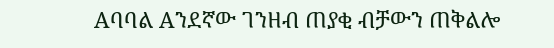Aባባል Aንደኛው ገንዘብ ጠያቂ ብቻውን ጠቅልሎ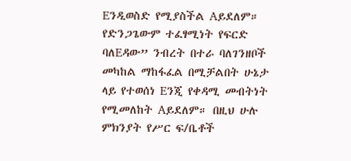Eንዲወስድ የሚያስችል Aይደለም። የድንጋጌውም ተፈፃሚነት የፍርድ ባለEዳው” ንብረት በተራ ባለገንዘቦች መካከል ማከፋፈል በሚቻልበት ሁኔታ ላይ የተወሰነ Eንጂ የቀዳሚ መብትነት የሚመለከት Aይደለም። በዚህ ሁሉ ምክንያት የሥር ፍ/ቤቶች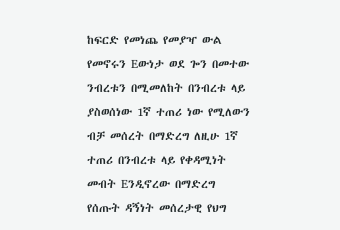ከፍርድ የመነጨ የመያዣ ውል የመኖሩን Eውነታ ወደ ጐን በመተው ንብረቱን በሚመለከት በንብረቱ ላይ ያስወሰነው 1ኛ ተጠሪ ነው የሚለውን ብቻ መሰረት በማድረግ ለዚሁ 1ኛ ተጠሪ በንብረቱ ላይ የቀዳሚነት መብት Eንዲኖረው በማድረግ የሰጡት ዳኝነት መሰረታዊ የህግ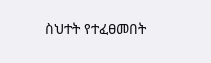ስህተት የተፈፀመበት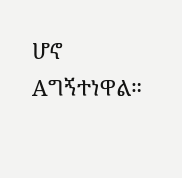ሆኖ Aግኝተነዋል።